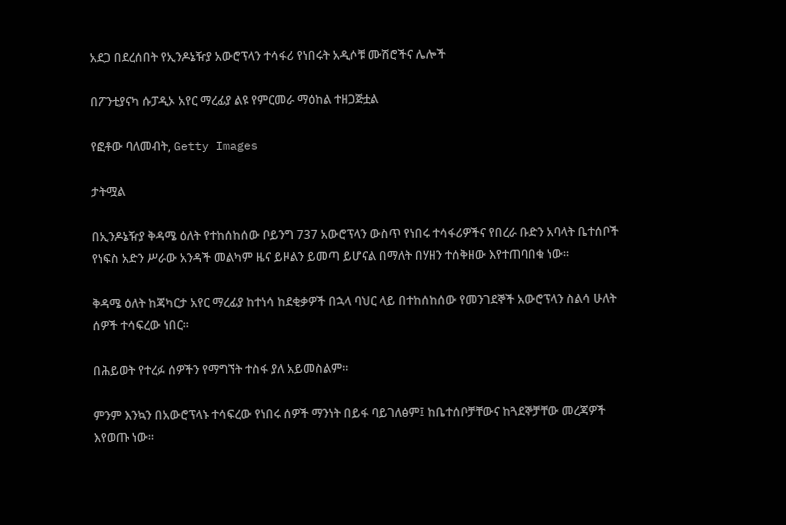አደጋ በደረሰበት የኢንዶኔዥያ አውሮፕላን ተሳፋሪ የነበሩት አዲሶቹ ሙሽሮችና ሌሎች

በፖንቲያናካ ሱፓዲኦ አየር ማረፊያ ልዩ የምርመራ ማዕከል ተዘጋጅቷል

የፎቶው ባለመብት, Getty Images

ታትሟል

በኢንዶኔዥያ ቅዳሜ ዕለት የተከሰከሰው ቦይንግ 737 አውሮፕላን ውስጥ የነበሩ ተሳፋሪዎችና የበረራ ቡድን አባላት ቤተሰቦች የነፍስ አድን ሥራው አንዳች መልካም ዜና ይዞልን ይመጣ ይሆናል በማለት በሃዘን ተሰቅዘው እየተጠባበቁ ነው።

ቅዳሜ ዕለት ከጃካርታ አየር ማረፊያ ከተነሳ ከደቂቃዎች በኋላ ባህር ላይ በተከሰከሰው የመንገደኞች አውሮፕላን ስልሳ ሁለት ሰዎች ተሳፍረው ነበር።

በሕይወት የተረፉ ሰዎችን የማግኘት ተስፋ ያለ አይመስልም።

ምንም እንኳን በአውሮፕላኑ ተሳፍረው የነበሩ ሰዎች ማንነት በይፋ ባይገለፅም፤ ከቤተሰቦቻቸውና ከጓደኞቻቸው መረጃዎች እየወጡ ነው።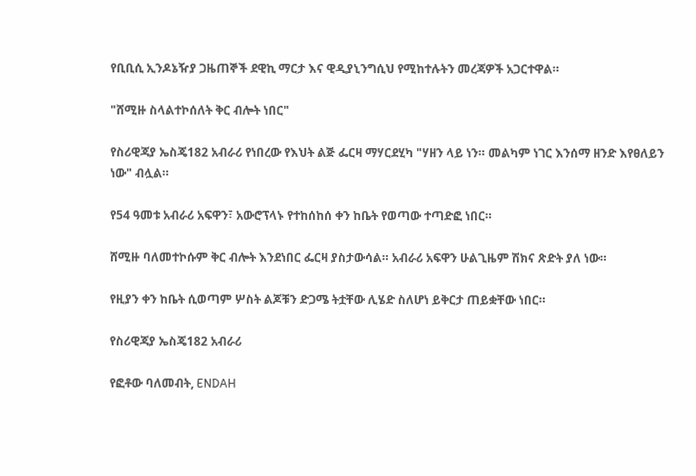የቢቢሲ ኢንዶኔዥያ ጋዜጠኞች ደዊኪ ማርታ እና ዊዲያኒንግሲህ የሚከተሉትን መረጃዎች አጋርተዋል።

"ሸሚዙ ስላልተኮሰለት ቅር ብሎት ነበር"

የስሪዊጃያ ኤስጄ182 አብራሪ የነበረው የእህት ልጅ ፌርዛ ማሃርደሂካ "ሃዘን ላይ ነን። መልካም ነገር እንሰማ ዘንድ እየፀለይን ነው" ብሏል።

የ54 ዓመቱ አብራሪ አፍዋን፣ አውሮፕላኑ የተከሰከሰ ቀን ከቤት የወጣው ተጣድፎ ነበር።

ሸሚዙ ባለመተኮሱም ቅር ብሎት እንደነበር ፌርዛ ያስታውሳል። አብራሪ አፍዋን ሁልጊዜም ሽክና ጽድት ያለ ነው።

የዚያን ቀን ከቤት ሲወጣም ሦስት ልጆቹን ድጋሜ ትቷቸው ሊሄድ ስለሆነ ይቅርታ ጠይቋቸው ነበር።

የስሪዊጃያ ኤስጄ182 አብራሪ

የፎቶው ባለመብት, ENDAH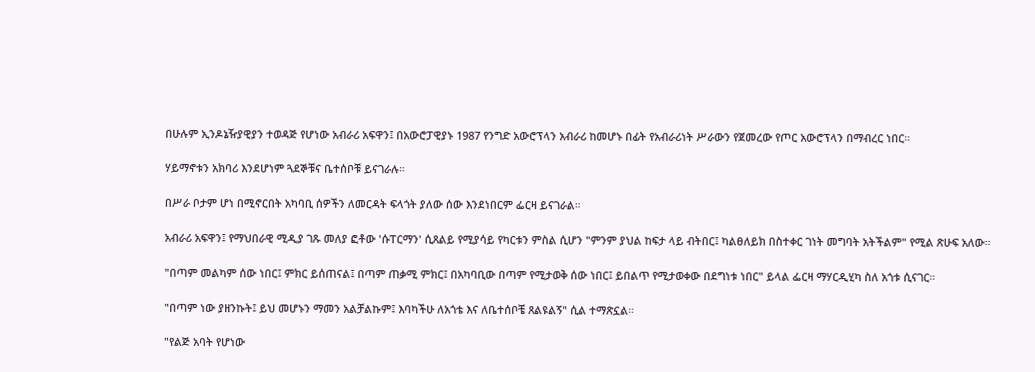በሁሉም ኢንዶኔዥያዊያን ተወዳጅ የሆነው አብራሪ አፍዋን፤ በአውሮፓዊያኑ 1987 የንግድ አውሮፕላን አብራሪ ከመሆኑ በፊት የአብራሪነት ሥራውን የጀመረው የጦር አውሮፕላን በማብረር ነበር።

ሃይማኖቱን አክባሪ እንደሆነም ጓደኞቹና ቤተሰቦቹ ይናገራሉ።

በሥራ ቦታም ሆነ በሚኖርበት አካባቢ ሰዎችን ለመርዳት ፍላጎት ያለው ሰው እንደነበርም ፌርዛ ይናገራል።

አብራሪ አፍዋን፤ የማህበራዊ ሚዲያ ገጹ መለያ ፎቶው 'ሱፐርማን' ሲጸልይ የሚያሳይ የካርቱን ምስል ሲሆን "ምንም ያህል ከፍታ ላይ ብትበር፤ ካልፀለይክ በስተቀር ገነት መግባት አትችልም" የሚል ጽሁፍ አለው።

"በጣም መልካም ሰው ነበር፤ ምክር ይሰጠናል፤ በጣም ጠቃሚ ምክር፤ በአካባቢው በጣም የሚታወቅ ሰው ነበር፤ ይበልጥ የሚታወቀው በደግነቱ ነበር" ይላል ፌርዛ ማሃርዲሂካ ስለ አጎቱ ሲናገር።

"በጣም ነው ያዘንኩት፤ ይህ መሆኑን ማመን አልቻልኩም፤ እባካችሁ ለአጎቴ እና ለቤተሰቦቼ ጸልዩልኝ" ሲል ተማጽኗል።

"የልጅ አባት የሆነው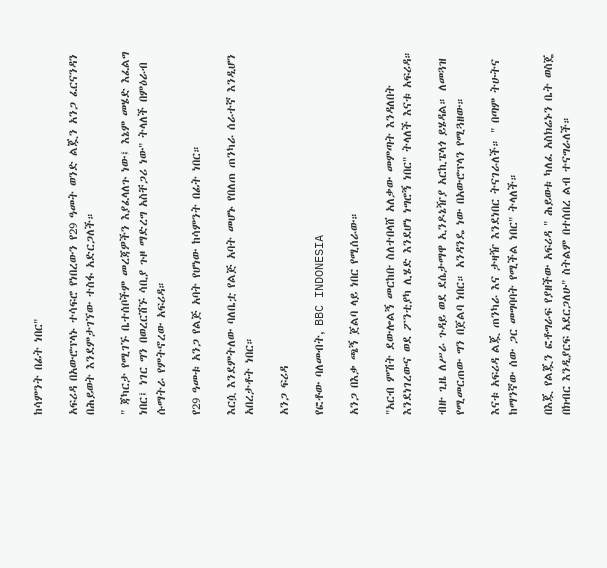ከሳምንት በፊት ነበር"

አፍሪዳ በአውሮፕላኑ ተሳፍሮ የነበረውን የ29 ዓመት ወንድ ልጇን አንጋ ፈርናንዳን በሕይወት እንደምታገኘው ተስፋ አድርጋለች።

" ጃካርታ የሚገኙ ቤተሰቦችም መረጃዎችን እያፈላለጉ ነው፤ እኔም መሄድ እፈልግ ነበር፤ ነገር ግን በወረርሽኙ ሳቢያ ጉዞ ማድረግ አስቸጋሪ ነው" ትላለች በምዕራብ ሱማትራ የምትኖረው አፍሪዳ።

የ29 ዓመቱ አንጋ የልጅ አባት የሆነው ከሳምንት በፊት ነበር።

እርሷ እንደምትለው ባለቤቷ የልጅ አባት መሆኑ የበለጠ ጠንካራ ሰራተኛ እንዲሆን አበረታቶት ነበር።

አንጋ ፍሪዳ

የፎቶው ባለመብት, BBC INDONESIA

አንጋ በእቃ ጫኝ ጀልባ ላይ ነበር የሚሰራው።

"አርብ ምሽት ደውሎልኝ መርከቡ ስለተበላሸ አለቃው መምጣት እንዳለበት እንደነገረውና ወደ ፖንቲያካ ሊሄድ እንደሆነ ነግሮኝ ነበር" ትላለች እናቱ አፍሪዳ።

ብዙ ጊዜ ለሥራ ጉዳይ ወደ ደሴታማዋ ኢንዶኔዥያ አርኪፔላጎ ይሄዳል። ለመጓዝ የሚመርጠው ግን በጀልባ ነበር። አንዳንዴ ነው በአውሮፕላን የሚጓዘው።

እናቱ አፍሪዳ ልጇ ጠንካራ እና ታዛዥ እንደነበር ትናገራለች። " በጣም ትሁትና ከማንኛው ሰው ጋር መግባባት የሚችል ነበር" ትላለች።

በእጇ የልጇን ፎቶግራፍ የያዘችው አፍሪዳ " ሕይወቱ ካለፈ አስክሬኑን ቤት ወስጄ በክብር እንዲያርፍ አደርጋለሁ" ስትልም በተሰበረ ልብ ተናግራለች።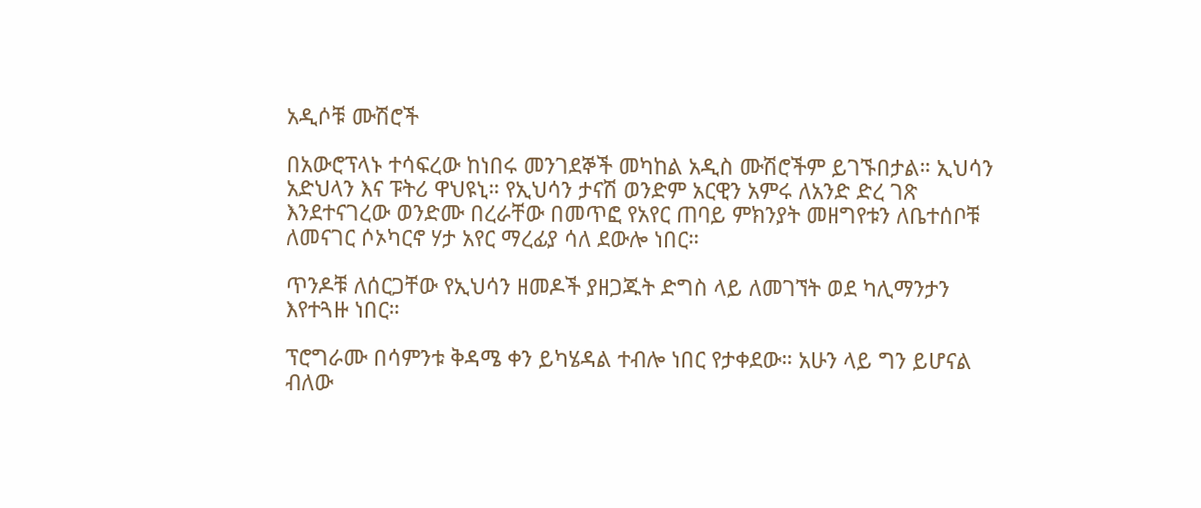አዲሶቹ ሙሽሮች

በአውሮፕላኑ ተሳፍረው ከነበሩ መንገደኞች መካከል አዲስ ሙሽሮችም ይገኙበታል። ኢህሳን አድህላን እና ፑትሪ ዋህዩኒ። የኢህሳን ታናሽ ወንድም አርዊን አምሩ ለአንድ ድረ ገጽ እንደተናገረው ወንድሙ በረራቸው በመጥፎ የአየር ጠባይ ምክንያት መዘግየቱን ለቤተሰቦቹ ለመናገር ሶኦካርኖ ሃታ አየር ማረፊያ ሳለ ደውሎ ነበር።

ጥንዶቹ ለሰርጋቸው የኢህሳን ዘመዶች ያዘጋጁት ድግስ ላይ ለመገኘት ወደ ካሊማንታን እየተጓዙ ነበር።

ፕሮግራሙ በሳምንቱ ቅዳሜ ቀን ይካሄዳል ተብሎ ነበር የታቀደው። አሁን ላይ ግን ይሆናል ብለው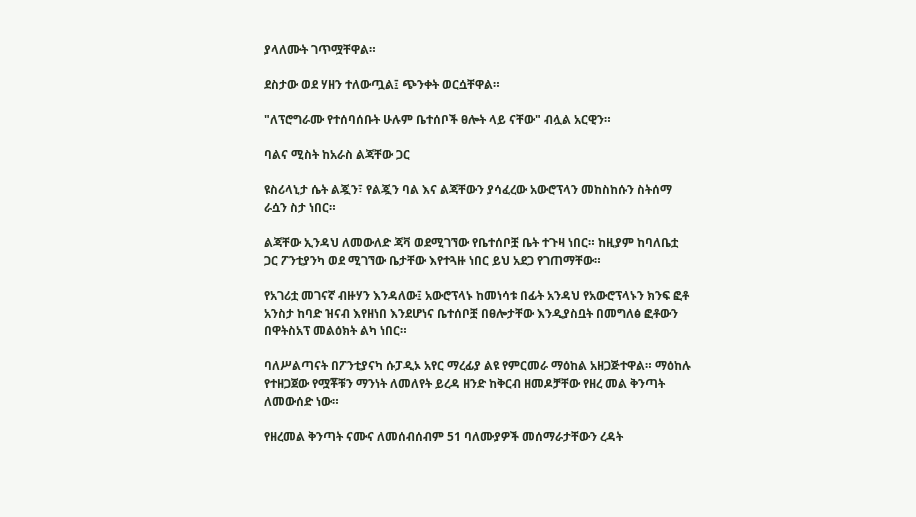ያላለሙት ገጥሟቸዋል።

ደስታው ወደ ሃዘን ተለውጧል፤ ጭንቀት ወርሷቸዋል።

"ለፕሮግራሙ የተሰባሰቡት ሁሉም ቤተሰቦች ፀሎት ላይ ናቸው" ብሏል አርዊን።

ባልና ሚስት ከአራስ ልጃቸው ጋር

ዩስሪላኒታ ሴት ልጇን፣ የልጇን ባል እና ልጃቸውን ያሳፈረው አውሮፕላን መከስከሱን ስትሰማ ራሷን ስታ ነበር።

ልጃቸው ኢንዳህ ለመውለድ ጃቫ ወደሚገኘው የቤተሰቦቿ ቤት ተጉዛ ነበር። ከዚያም ከባለቤቷ ጋር ፖንቲያንካ ወደ ሚገኘው ቤታቸው እየተጓዙ ነበር ይህ አደጋ የገጠማቸው።

የአገሪቷ መገናኛ ብዙሃን እንዳለው፤ አውሮፕላኑ ከመነሳቱ በፊት አንዳህ የአውሮፕላኑን ክንፍ ፎቶ አንስታ ከባድ ዝናብ እየዘነበ እንደሆነና ቤተሰቦቿ በፀሎታቸው እንዲያስቧት በመግለፅ ፎቶውን በዋትስአፕ መልዕክት ልካ ነበር።

ባለሥልጣናት በፖንቲያናካ ሱፓዲኦ አየር ማረፊያ ልዩ የምርመራ ማዕከል አዘጋጅተዋል። ማዕከሉ የተዘጋጀው የሟቾቹን ማንነት ለመለየት ይረዳ ዘንድ ከቅርብ ዘመዶቻቸው የዘረ መል ቅንጣት ለመውሰድ ነው።

የዘረመል ቅንጣት ናሙና ለመሰብሰብም 51 ባለሙያዎች መሰማራታቸውን ረዳት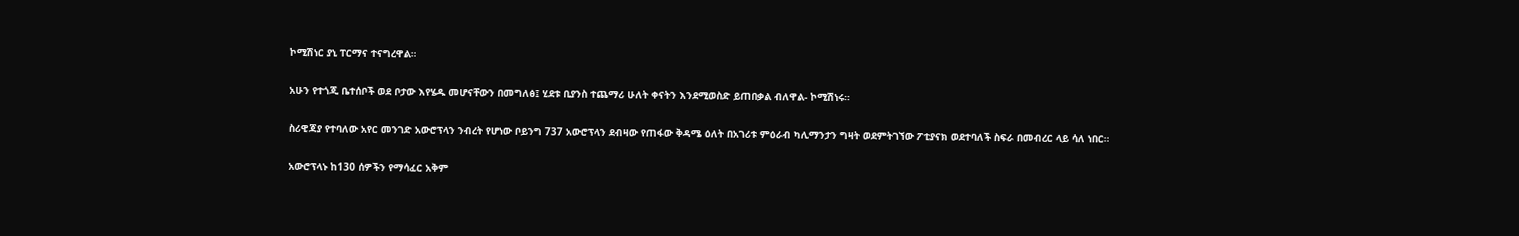ኮሚሽነር ያኒ ፐርማና ተናግረዋል።

አሁን የተጎጂ ቤተሰቦች ወደ ቦታው እየሄዱ መሆናቸውን በመግለፅ፤ ሂደቱ ቢያንስ ተጨማሪ ሁለት ቀናትን እንደሚወስድ ይጠበቃል ብለዋል- ኮሚሽነሩ።

ስሪዊጃያ የተባለው አየር መንገድ አውሮፕላን ንብረት የሆነው ቦይንግ 737 አውሮፕላን ደብዛው የጠፋው ቅዳሜ ዕለት በአገሪቱ ምዕራብ ካሊማንታን ግዛት ወደምትገኘው ፖቲያናክ ወደተባለች ስፍራ በመብረር ላይ ሳለ ነበር።

አውሮፕላኑ ከ130 ሰዎችን የማሳፈር አቅም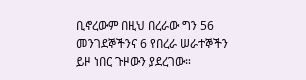ቢኖረውም በዚህ በረራው ግን 56 መንገደኞችንና 6 የበረራ ሠራተኞችን ይዞ ነበር ጉዞውን ያደረገው።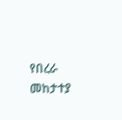የበረራ መከታተያ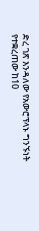ድረ ገጽ እንዳለው የአውሮፕላኑ ግንኙነት የተቋረጠው ከ10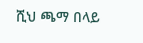ሺህ ጫማ በላይ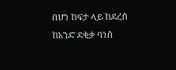በሆነ ከፍታ ላይ ከደረሰ ከአንድ ደቂቃ ባነሰ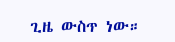ጊዜ ውስጥ ነው።